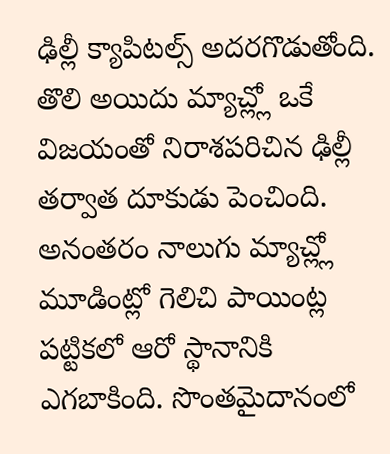ఢిల్లీ క్యాపిటల్స్ అదరగొడుతోంది. తొలి అయిదు మ్యాచ్ల్లో ఒకే విజయంతో నిరాశపరిచిన ఢిల్లీ తర్వాత దూకుడు పెంచింది. అనంతరం నాలుగు మ్యాచ్ల్లో మూడింట్లో గెలిచి పాయింట్ల పట్టికలో ఆరో స్థానానికి ఎగబాకింది. సొంతమైదానంలో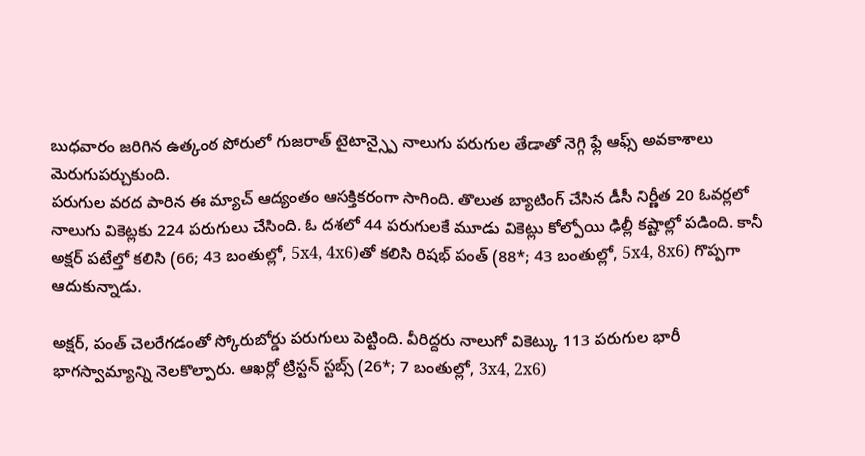బుధవారం జరిగిన ఉత్కంఠ పోరులో గుజరాత్ టైటాన్స్పై నాలుగు పరుగుల తేడాతో నెగ్గి ఫ్లే ఆఫ్స్ అవకాశాలు మెరుగుపర్చుకుంది.
పరుగుల వరద పారిన ఈ మ్యాచ్ ఆద్యంతం ఆసక్తికరంగా సాగింది. తొలుత బ్యాటింగ్ చేసిన డీసీ నిర్ణీత 20 ఓవర్లలో నాలుగు వికెట్లకు 224 పరుగులు చేసింది. ఓ దశలో 44 పరుగులకే మూడు వికెట్లు కోల్పోయి ఢిల్లీ కష్టాల్లో పడింది. కానీ అక్షర్ పటేల్తో కలిసి (66; 43 బంతుల్లో, 5x4, 4x6)తో కలిసి రిషభ్ పంత్ (88*; 43 బంతుల్లో, 5x4, 8x6) గొప్పగా ఆదుకున్నాడు.

అక్షర్, పంత్ చెలరేగడంతో స్కోరుబోర్డు పరుగులు పెట్టింది. వీరిద్దరు నాలుగో వికెట్కు 113 పరుగుల భారీ భాగస్వామ్యాన్ని నెలకొల్పారు. ఆఖర్లో ట్రిస్టన్ స్టబ్స్ (26*; 7 బంతుల్లో, 3x4, 2x6)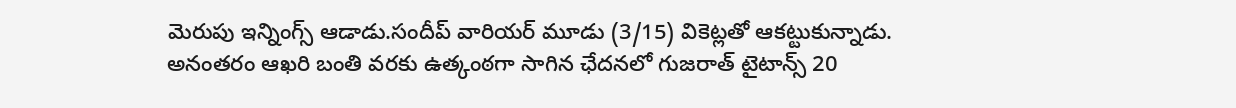మెరుపు ఇన్నింగ్స్ ఆడాడు.సందీప్ వారియర్ మూడు (3/15) వికెట్లతో ఆకట్టుకున్నాడు. అనంతరం ఆఖరి బంతి వరకు ఉత్కంఠగా సాగిన ఛేదనలో గుజరాత్ టైటాన్స్ 20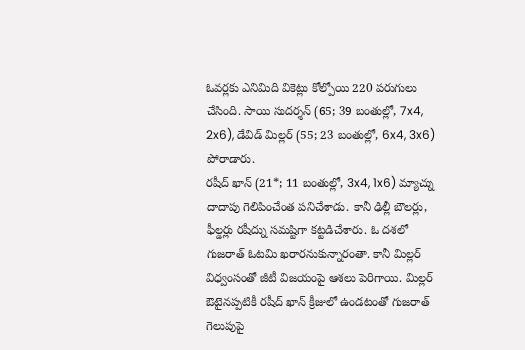ఓవర్లకు ఎనిమిది వికెట్లు కోల్పోయి 220 పరుగులు చేసింది. సాయి సుదర్శన్ (65; 39 బంతుల్లో, 7x4, 2x6), డేవిడ్ మిల్లర్ (55; 23 బంతుల్లో, 6x4, 3x6) పోరాడారు.
రషీద్ ఖాన్ (21*; 11 బంతుల్లో, 3x4, 1x6) మ్యాచ్ను దాదాపు గెలిపించేంత పనిచేశాడు. కానీ ఢిల్లీ బౌలర్లు, ఫీల్డర్లు రషీద్ను సమష్టిగా కట్టడిచేశారు. ఓ దశలో గుజరాత్ ఓటమి ఖరారనుకున్నారంతా. కానీ మిల్లర్ విధ్వంసంతో జీటీ విజయంపై ఆశలు పెరిగాయి. మిల్లర్ ఔటైనప్పటికీ రషీద్ ఖాన్ క్రీజులో ఉండటంతో గుజరాత్ గెలుపుపై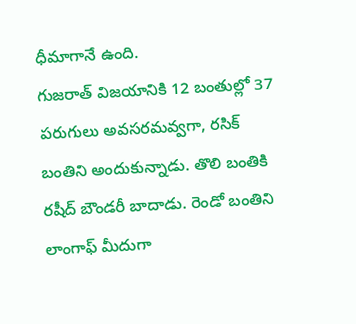ధీమాగానే ఉంది.
గుజరాత్ విజయానికి 12 బంతుల్లో 37 పరుగులు అవసరమవ్వగా, రసిక్ బంతిని అందుకున్నాడు. తొలి బంతికి రషీద్ బౌండరీ బాదాడు. రెండో బంతిని లాంగాఫ్ మీదుగా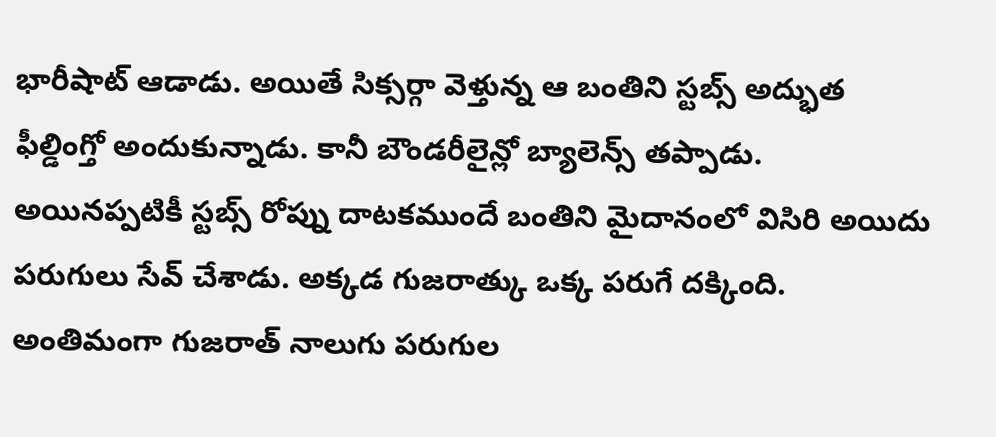భారీషాట్ ఆడాడు. అయితే సిక్సర్గా వెళ్తున్న ఆ బంతిని స్టబ్స్ అద్భుత ఫీల్డింగ్తో అందుకున్నాడు. కానీ బౌండరీలైన్లో బ్యాలెన్స్ తప్పాడు. అయినప్పటికీ స్టబ్స్ రోప్ను దాటకముందే బంతిని మైదానంలో విసిరి అయిదు పరుగులు సేవ్ చేశాడు. అక్కడ గుజరాత్కు ఒక్క పరుగే దక్కింది. అంతిమంగా గుజరాత్ నాలుగు పరుగుల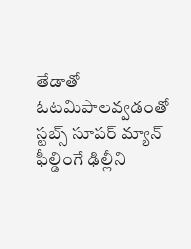తేడాతో ఓటమిపాలవ్వడంతో స్టబ్స్ సూపర్ మ్యాన్ ఫీల్డింగే ఢిల్లీని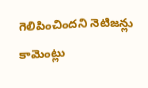గెలిపించిందని నెటిజన్లు కామెంట్లు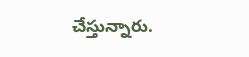చేస్తున్నారు.